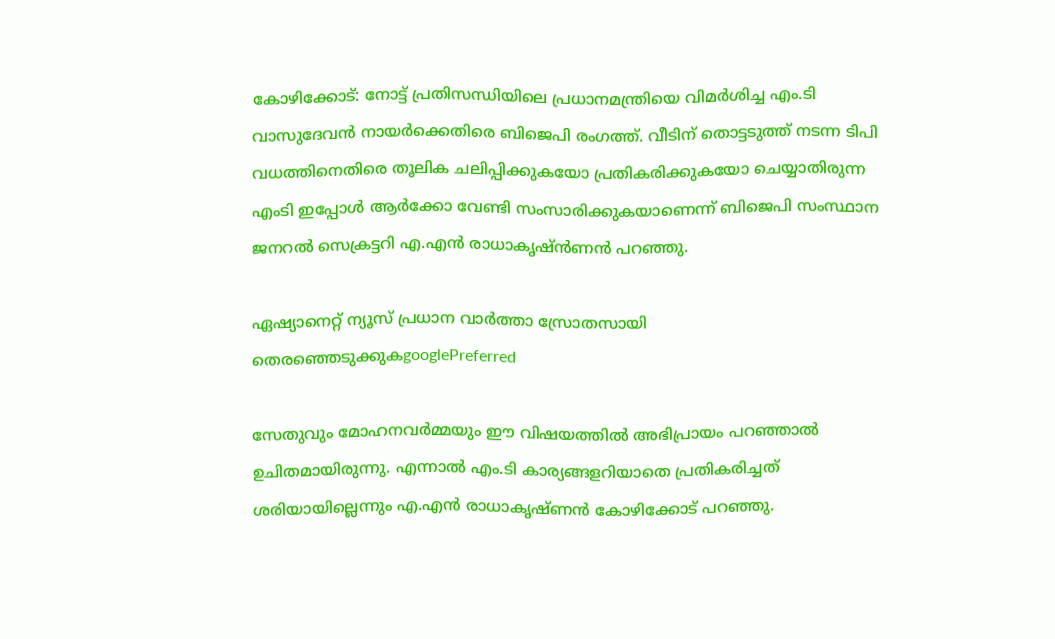കോഴിക്കോട്: നോട്ട് പ്രതിസന്ധിയിലെ പ്രധാനമന്ത്രിയെ വിമര്‍ശിച്ച എം.ടി വാസുദേവന്‍ നായര്‍ക്കെതിരെ ബിജെപി രംഗത്ത്. വീടിന് തൊട്ടടുത്ത് നടന്ന ടിപി വധത്തിനെതിരെ തൂലിക ചലിപ്പിക്കുകയോ പ്രതികരിക്കുകയോ ചെയ്യാതിരുന്ന എംടി ഇപ്പോള്‍ ആര്‍ക്കോ വേണ്ടി സംസാരിക്കുകയാണെന്ന് ബിജെപി സംസ്ഥാന ജനറല്‍ സെക്രട്ടറി എ.എന്‍ രാധാകൃഷ്ന്‍ണന്‍ പറഞ്ഞു.

ഏഷ്യാനെറ്റ് ന്യൂസ് പ്രധാന വാർത്താ സ്രോതസായി തെരഞ്ഞെടുക്കുകgooglePreferred

സേതുവും മോഹനവര്‍മ്മയും ഈ വിഷയത്തില്‍ അഭിപ്രായം പറഞ്ഞാല്‍ ഉചിതമായിരുന്നു. എന്നാല്‍ എം.ടി കാര്യങ്ങളറിയാതെ പ്രതികരിച്ചത് ശരിയായില്ലെന്നും എ.എന്‍ രാധാകൃഷ്ണന്‍ കോഴിക്കോട് പറഞ്ഞു.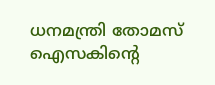ധനമന്ത്രി തോമസ് ഐസകിന്റെ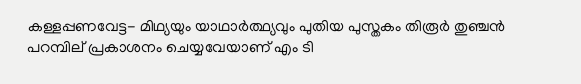കള്ളപ്പണവേട്ട- മിഥ്യയും യാഥാര്‍ത്ഥ്യവും പുതിയ പുസ്തകം തിരൂര്‍ തുഞ്ചന്‍ പറമ്പില് പ്രകാശനം ചെയ്യവേയാണ് എം ടി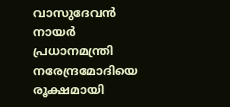വാസുദേവന്‍ നായര്‍ പ്രധാനമന്ത്രി നരേന്ദ്രമോദിയെ രൂക്ഷമായി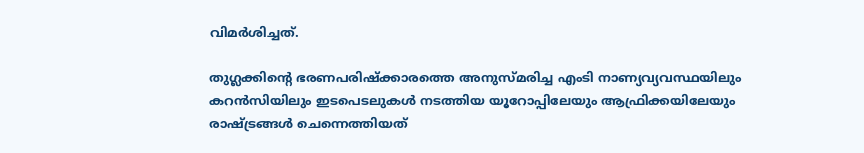വിമര്‍ശിച്ചത്.

തുഗ്ലക്കിന്റെ ഭരണപരിഷ്‌ക്കാരത്തെ അനുസ്മരിച്ച എംടി നാണ്യവ്യവസ്ഥയിലും കറന്‍സിയിലും ഇടപെടലുകള്‍ നടത്തിയ യൂറോപ്പിലേയും ആഫ്രിക്കയിലേയും രാഷ്ട്രങ്ങള്‍ ചെന്നെത്തിയത്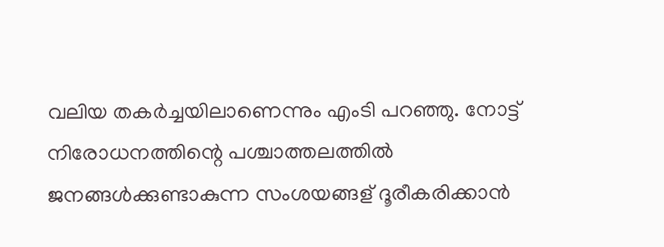വലിയ തകര്‍ച്ചയിലാണെന്നും എംടി പറഞ്ഞു. നോട്ട് നിരോധനത്തിന്റെ പശ്ചാത്തലത്തില്‍ ജനങ്ങള്‍ക്കുണ്ടാകുന്ന സംശയങ്ങള് ദൂരീകരിക്കാന്‍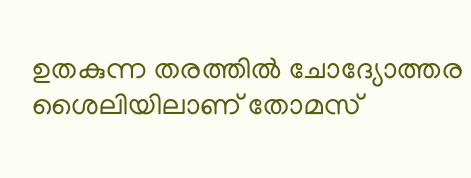ഉതകുന്ന തരത്തില്‍ ചോദ്യോത്തര ശൈലിയിലാണ് തോമസ്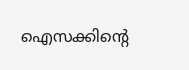ഐസക്കിന്റെ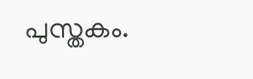പുസ്തകം.